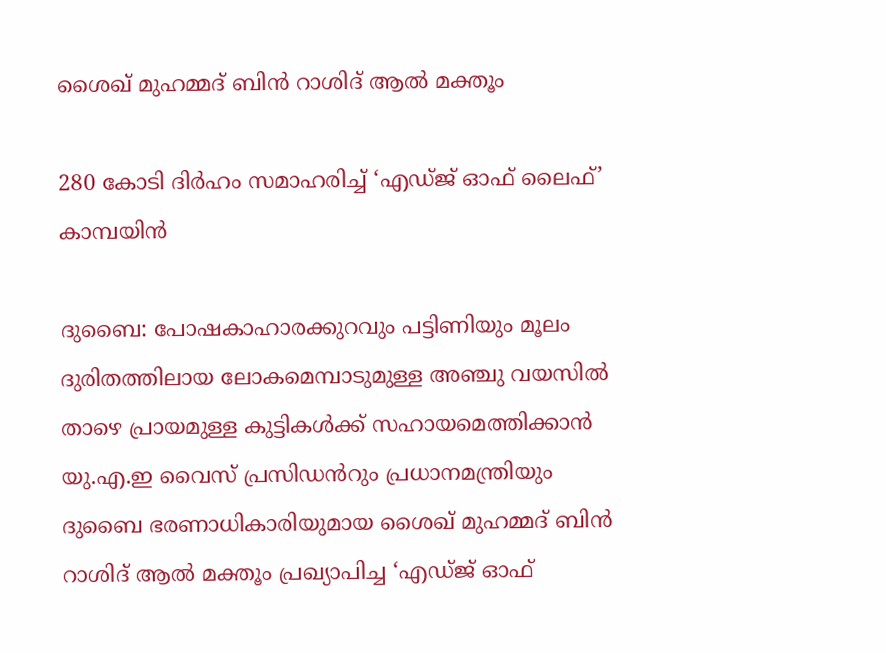ശൈഖ് മുഹമ്മദ് ബിൻ റാശിദ് ആൽ മക്തൂം

280 കോടി ദിർഹം സമാഹരിച്ച് ‘എഡ്ജ് ഓഫ് ലൈഫ്’ കാമ്പയിൻ

ദുബൈ: പോഷകാഹാരക്കുറവും പട്ടിണിയും മൂലം ദുരിതത്തിലായ ലോകമെമ്പാടുമുള്ള അഞ്ചു വയസിൽ താഴെ പ്രായമുള്ള കുട്ടികൾക്ക് സഹായമെത്തിക്കാൻ യു.എ.ഇ വൈസ് പ്രസിഡൻറും പ്രധാനമന്ത്രിയും ദുബൈ ഭരണാധികാരിയുമായ ശൈഖ് മുഹമ്മദ് ബിൻ റാശിദ് ആൽ മക്തൂം പ്രഖ്യാപിച്ച ‘എഡ്ജ് ഓഫ്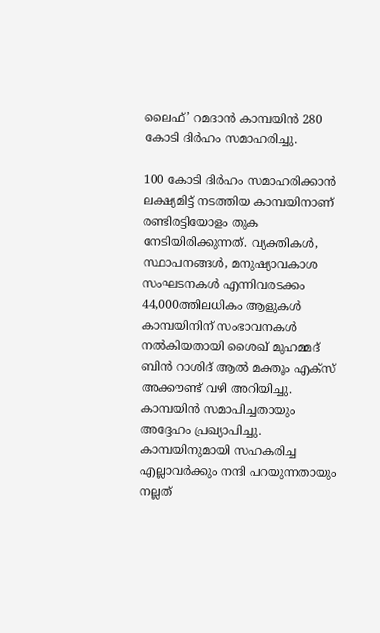ലൈഫ്’ റമദാൻ കാമ്പയിൻ 280 കോടി ദിർഹം സമാഹരിച്ചു.

100 കോടി ദിർഹം സമാഹരിക്കാൻ ലക്ഷ്യമിട്ട് നടത്തിയ കാമ്പയിനാണ് രണ്ടിരട്ടിയോളം തുക നേടിയിരിക്കുന്നത്. വ്യക്തികൾ, സ്ഥാപനങ്ങൾ, മനുഷ്യാവകാശ സംഘടനകൾ എന്നിവരടക്കം 44,000ത്തിലധികം ആളുകൾ കാമ്പയിനിന് സംഭാവനകൾ നൽകിയതായി ശൈഖ് മുഹമ്മദ് ബിൻ റാശിദ് ആൽ മക്തൂം എക്സ് അക്കൗണ്ട് വഴി അറിയിച്ചു. കാമ്പയിൻ സമാപിച്ചതായും അദ്ദേഹം പ്രഖ്യാപിച്ചു. കാമ്പയിനുമായി സഹകരിച്ച എല്ലാവർക്കും നന്ദി പറയുന്നതായും നല്ലത്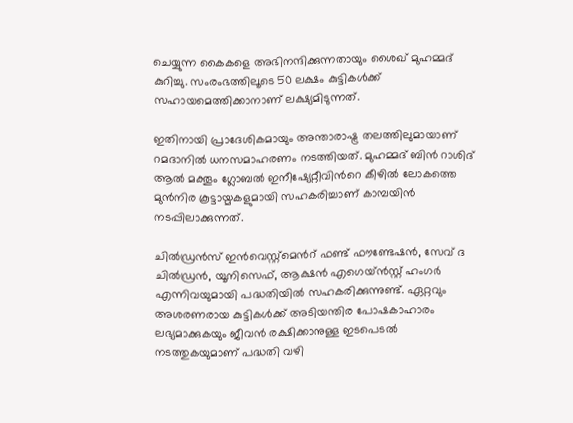ചെയ്യുന്ന കൈകളെ അഭിനന്ദിക്കുന്നതായും ശൈഖ് മുഹമ്മദ് കുറിച്ചു. സംരംഭത്തിലൂടെ 50 ലക്ഷം കുട്ടികൾക്ക് സഹായമെത്തിക്കാനാണ് ലക്ഷ്യമിടുന്നത്.

ഇതിനായി പ്രാദേശികമായും അന്താരാഷ്ട്ര തലത്തിലുമായാണ് റമദാനിൽ ധനസമാഹരണം നടത്തിയത്. മുഹമ്മദ് ബിൻ റാശിദ് ആൽ മക്തൂം ഗ്ലോബൽ ഇനീഷ്യേറ്റീവിന്‍റെ കീഴിൽ ലോകത്തെ മുൻനിര കൂട്ടായ്മകളുമായി സഹകരിച്ചാണ് കാമ്പയിൻ നടപ്പിലാക്കുന്നത്.

ചിൽഡ്രൻസ് ഇൻവെസ്റ്റ്മെന്‍റ് ഫണ്ട് ഫൗണ്ടേഷൻ, സേവ് ദ ചിൽഡ്രൻ, യൂനിസെഫ്, ആക്ഷൻ എഗെയ്ൻസ്റ്റ് ഹംഗർ എന്നിവയുമായി പദ്ധതിയിൽ സഹകരിക്കുന്നുണ്ട്. ഏറ്റവും അശരണരായ കുട്ടികൾക്ക് അടിയന്തിര പോഷകാഹാരം ലഭ്യമാക്കുകയും ജീവൻ രക്ഷിക്കാനുള്ള ഇടപെടൽ നടത്തുകയുമാണ് പദ്ധതി വഴി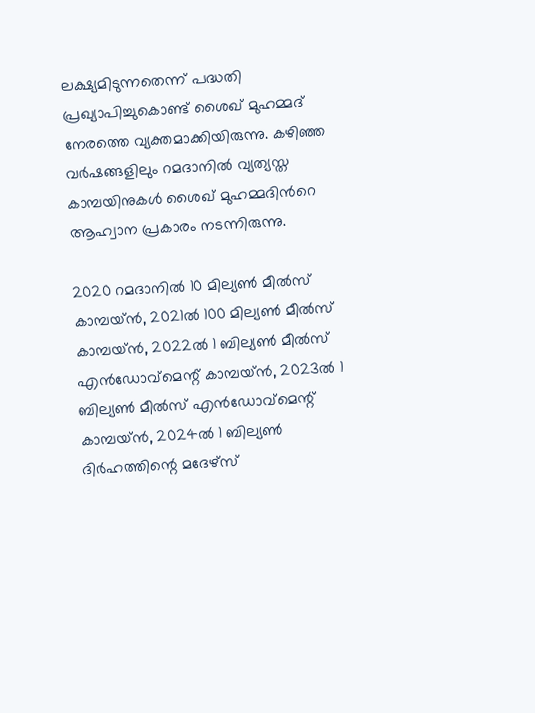ലക്ഷ്യമിടുന്നതെന്ന് പദ്ധതി പ്രഖ്യാപിച്ചുകൊണ്ട് ശൈഖ് മുഹമ്മദ് നേരത്തെ വ്യക്തമാക്കിയിരുന്നു. കഴിഞ്ഞ വർഷങ്ങളിലും റമദാനിൽ വ്യത്യസ്ത കാമ്പയിനുകൾ ശൈഖ് മുഹമ്മദിന്‍റെ ആഹ്വാന പ്രകാരം നടന്നിരുന്നു.

2020 റമദാനിൽ 10 മില്യൺ മീൽസ് കാമ്പയ്ൻ, 2021ൽ 100 മില്യൺ മീൽസ് കാമ്പയ്‌ൻ, 2022ൽ 1 ബില്യൺ മീൽസ് എൻഡോവ്‌മെന്റ് കാമ്പയ്ൻ, 2023ൽ 1 ബില്യൺ മീൽസ് എൻഡോവ്‌മെന്റ് കാമ്പയ്‌ൻ, 2024ൽ 1 ബില്യൺ ദിർഹത്തിന്റെ മദേഴ്‌സ്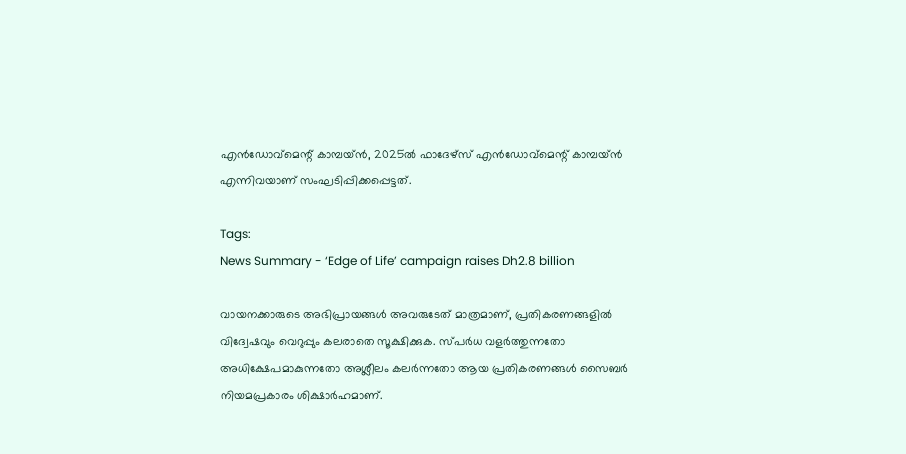എൻഡോവ്‌മെന്റ് കാമ്പയ്‌ൻ, 2025ൽ ഫാദേഴ്‌സ് എൻഡോവ്‌മെന്റ് കാമ്പയ്‌ൻ എന്നിവയാണ് സംഘടിപ്പിക്കപ്പെട്ടത്.

Tags:
News Summary - ‘Edge of Life’ campaign raises Dh2.8 billion

വായനക്കാരുടെ അഭിപ്രായങ്ങള്‍ അവരുടേത് മാത്രമാണ്, പ്രതികരണങ്ങളിൽ വിദ്വേഷവും വെറുപ്പും കലരാതെ സൂക്ഷിക്കുക. സ്പർധ വളർത്തുന്നതോ അധിക്ഷേപമാകുന്നതോ അശ്ലീലം കലർന്നതോ ആയ പ്രതികരണങ്ങൾ സൈബർ നിയമപ്രകാരം ശിക്ഷാർഹമാണ്.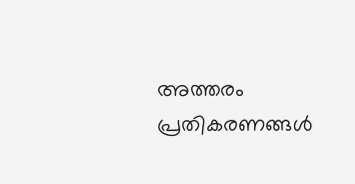അത്തരം പ്രതികരണങ്ങൾ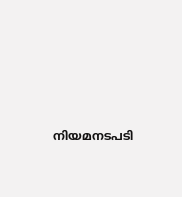നിയമനടപടി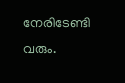നേരിടേണ്ടി വരും.